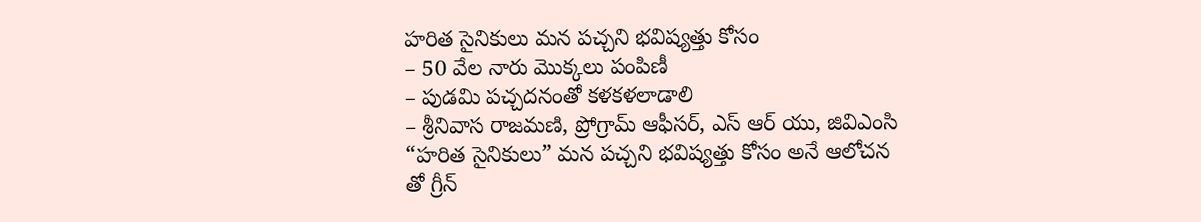హరిత సైనికులు మన పచ్చని భవిష్యత్తు కోసం
– 50 వేల నారు మొక్కలు పంపిణీ
– పుడమి పచ్చదనంతో కళకళలాడాలి
– శ్రీనివాస రాజమణి, ప్రోగ్రామ్ ఆఫీసర్, ఎస్ ఆర్ యు, జివిఎంసి
“హరిత సైనికులు” మన పచ్చని భవిష్యత్తు కోసం అనే ఆలోచన తో గ్రీన్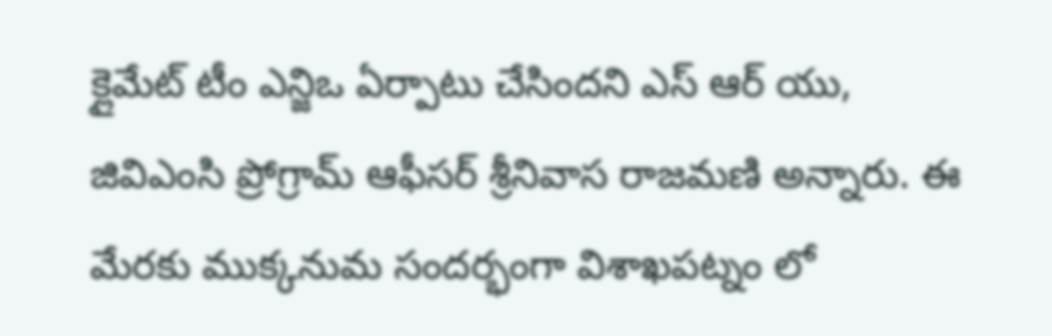క్లైమేట్ టీం ఎన్జిఒ ఏర్పాటు చేసిందని ఎస్ ఆర్ యు, జివిఎంసి ప్రోగ్రామ్ ఆఫీసర్ శ్రీనివాస రాజమణి అన్నారు. ఈ మేరకు ముక్కనుమ సందర్భంగా విశాఖపట్నం లో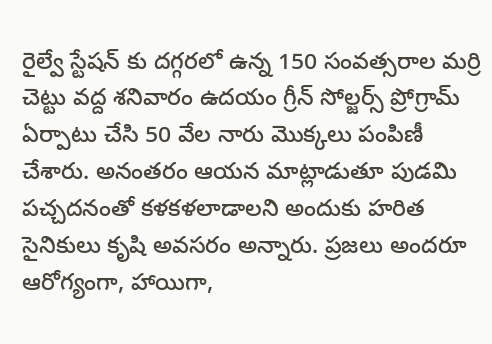రైల్వే స్టేషన్ కు దగ్గరలో ఉన్న 150 సంవత్సరాల మర్రి చెట్టు వద్ద శనివారం ఉదయం గ్రీన్ సోల్జర్స్ ప్రోగ్రామ్ ఏర్పాటు చేసి 50 వేల నారు మొక్కలు పంపిణీ చేశారు. అనంతరం ఆయన మాట్లాడుతూ పుడమి పచ్చదనంతో కళకళలాడాలని అందుకు హరిత సైనికులు కృషి అవసరం అన్నారు. ప్రజలు అందరూ ఆరోగ్యంగా, హాయిగా,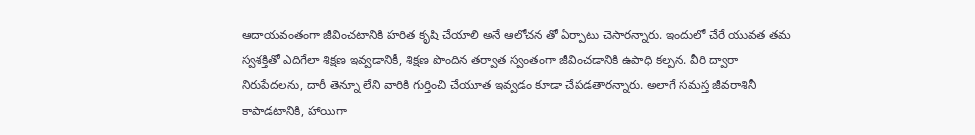ఆదాయవంతంగా జీవించటానికి హరిత కృషి చేయాలి అనే ఆలోచన తో ఏర్పాటు చెసారన్నారు. ఇందులో చేరే యువత తమ స్వశక్తితో ఎదిగేలా శిక్షణ ఇవ్వడానికీ, శిక్షణ పొందిన తర్వాత స్వంతంగా జీవించడానికి ఉపాధి కల్పన. వీరి ద్వారా నిరుపేదలను, దారీ తెన్నూ లేని వారికి గుర్తించి చేయూత ఇవ్వడం కూడా చేపడతారన్నారు. అలాగే సమస్త జీవరాశినీ కాపాడటానికి, హాయిగా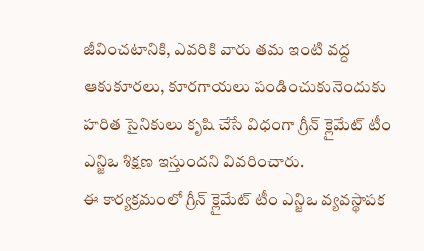జీవించటానికి, ఎవరికి వారు తమ ఇంటి వద్ద ఆకుకూరలు, కూరగాయలు పండించుకునెందుకు హరిత సైనికులు కృషి చేసే విధంగా గ్రీన్ క్లైమేట్ టీం ఎన్జిఒ శిక్షణ ఇస్తుందని వివరించారు.
ఈ కార్యక్రమంలో గ్రీన్ క్లైమేట్ టీం ఎన్జిఒ వ్యవస్థాపక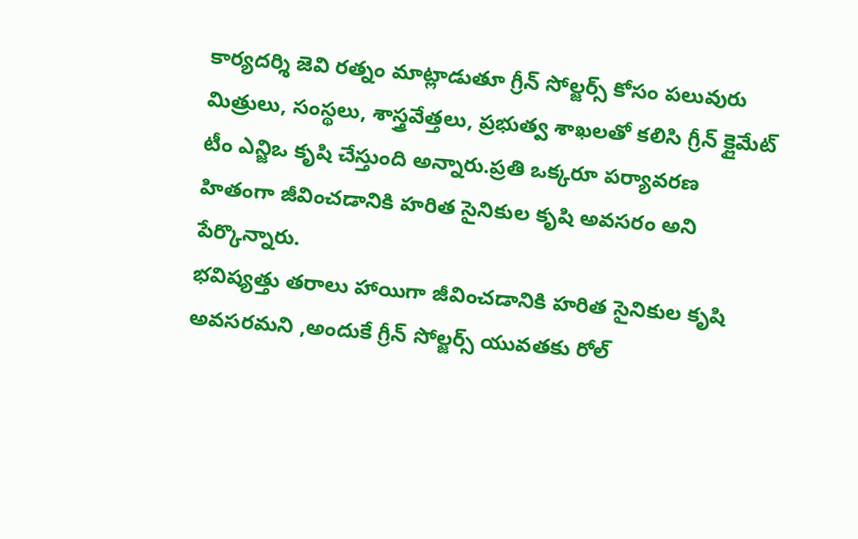కార్యదర్శి జెవి రత్నం మాట్లాడుతూ గ్రీన్ సోల్జర్స్ కోసం పలువురు మిత్రులు, సంస్థలు, శాస్త్రవేత్తలు, ప్రభుత్వ శాఖలతో కలిసి గ్రీన్ క్లైమేట్ టీం ఎన్జిఒ కృషి చేస్తుంది అన్నారు.ప్రతి ఒక్కరూ పర్యావరణ హితంగా జీవించడానికి హరిత సైనికుల కృషి అవసరం అని పేర్కొన్నారు.
భవిష్యత్తు తరాలు హాయిగా జీవించడానికి హరిత సైనికుల కృషి అవసరమని ,అందుకే గ్రీన్ సోల్జర్స్ యువతకు రోల్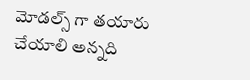మోడల్స్ గా తయారు చేయాలి అన్నది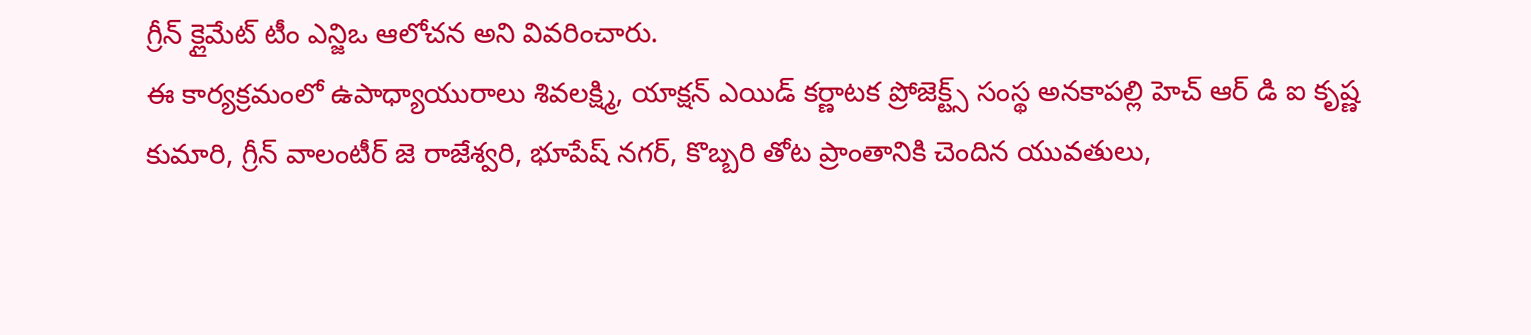గ్రీన్ క్లైమేట్ టీం ఎన్జిఒ ఆలోచన అని వివరించారు.
ఈ కార్యక్రమంలో ఉపాధ్యాయురాలు శివలక్ష్మి, యాక్షన్ ఎయిడ్ కర్ణాటక ప్రోజెక్ట్స్ సంస్థ అనకాపల్లి హెచ్ ఆర్ డి ఐ కృష్ణ కుమారి, గ్రీన్ వాలంటీర్ జె రాజేశ్వరి, భూపేష్ నగర్, కొబ్బరి తోట ప్రాంతానికి చెందిన యువతులు,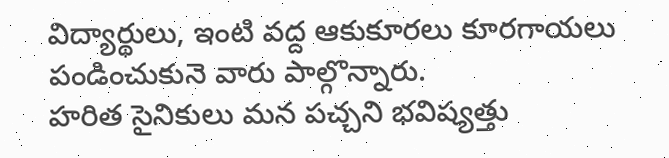విద్యార్థులు, ఇంటి వద్ద ఆకుకూరలు కూరగాయలు పండించుకునె వారు పాల్గొన్నారు.
హరిత సైనికులు మన పచ్చని భవిష్యత్తు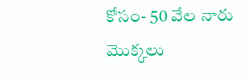కోసం- 50 వేల నారు మొక్కలు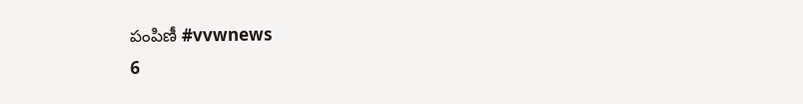పంపిణీ #vvwnews
6